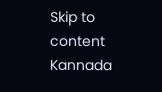Skip to content
Kannada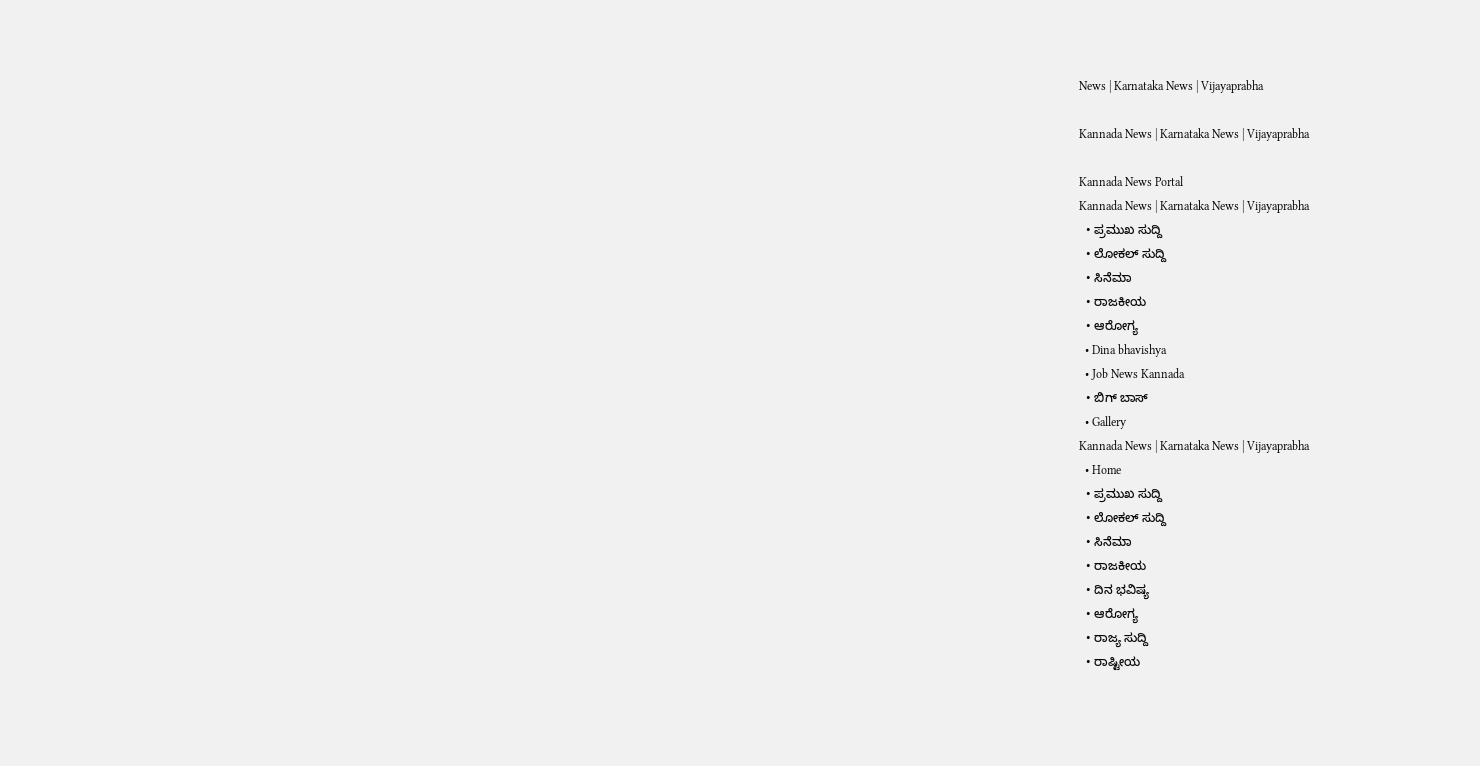News | Karnataka News | Vijayaprabha

Kannada News | Karnataka News | Vijayaprabha

Kannada News Portal
Kannada News | Karnataka News | Vijayaprabha
  • ಪ್ರಮುಖ ಸುದ್ದಿ
  • ಲೋಕಲ್ ಸುದ್ದಿ
  • ಸಿನೆಮಾ
  • ರಾಜಕೀಯ
  • ಆರೋಗ್ಯ
  • Dina bhavishya
  • Job News Kannada
  • ಬಿಗ್ ಬಾಸ್
  • Gallery
Kannada News | Karnataka News | Vijayaprabha
  • Home
  • ಪ್ರಮುಖ ಸುದ್ದಿ
  • ಲೋಕಲ್ ಸುದ್ದಿ
  • ಸಿನೆಮಾ
  • ರಾಜಕೀಯ
  • ದಿನ ಭವಿಷ್ಯ
  • ಆರೋಗ್ಯ
  • ರಾಜ್ಯ ಸುದ್ದಿ
  • ರಾಷ್ಟೀಯ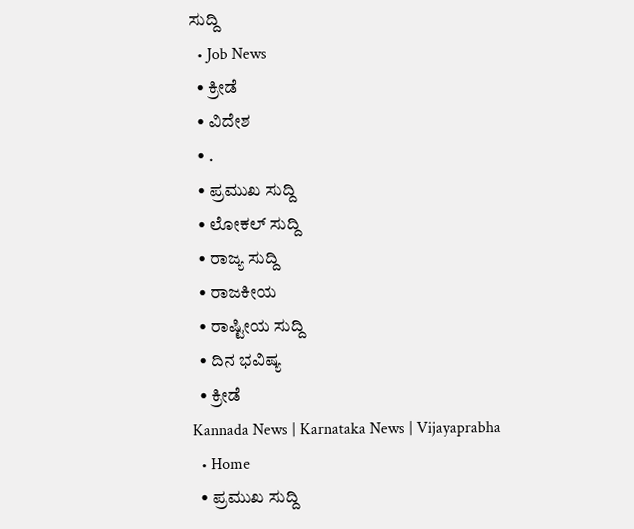ಸುದ್ದಿ
  • Job News
  • ಕ್ರೀಡೆ
  • ವಿದೇಶ
  • .
  • ಪ್ರಮುಖ ಸುದ್ದಿ
  • ಲೋಕಲ್ ಸುದ್ದಿ
  • ರಾಜ್ಯ ಸುದ್ದಿ
  • ರಾಜಕೀಯ
  • ರಾಷ್ಟೀಯ ಸುದ್ದಿ
  • ದಿನ ಭವಿಷ್ಯ
  • ಕ್ರೀಡೆ
Kannada News | Karnataka News | Vijayaprabha
  • Home
  • ಪ್ರಮುಖ ಸುದ್ದಿ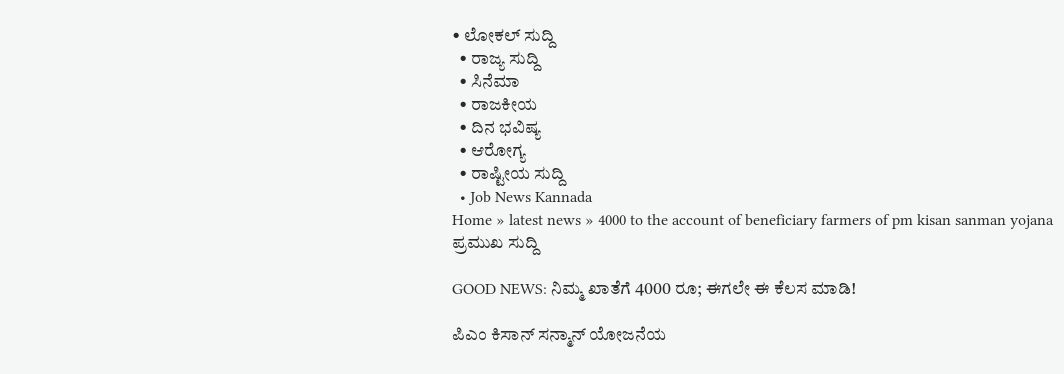• ಲೋಕಲ್ ಸುದ್ದಿ
  • ರಾಜ್ಯ ಸುದ್ದಿ
  • ಸಿನೆಮಾ
  • ರಾಜಕೀಯ
  • ದಿನ ಭವಿಷ್ಯ
  • ಆರೋಗ್ಯ
  • ರಾಷ್ಟೀಯ ಸುದ್ದಿ
  • Job News Kannada
Home » latest news » 4000 to the account of beneficiary farmers of pm kisan sanman yojana
ಪ್ರಮುಖ ಸುದ್ದಿ

GOOD NEWS: ನಿಮ್ಮ ಖಾತೆಗೆ 4000 ರೂ; ಈಗಲೇ ಈ ಕೆಲಸ ಮಾಡಿ!

ಪಿಎಂ ಕಿಸಾನ್ ಸನ್ಮಾನ್ ಯೋಜನೆಯ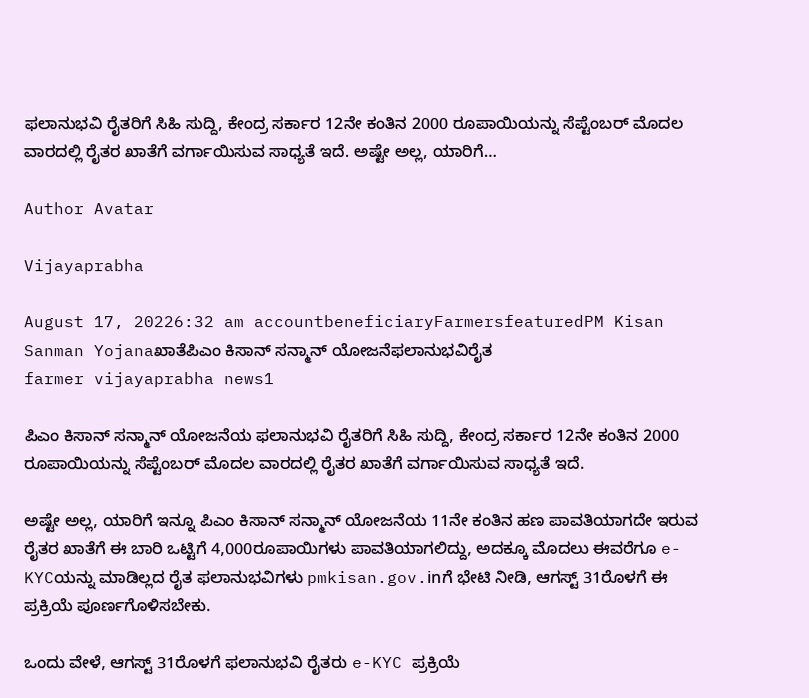ಫಲಾನುಭವಿ ರೈತರಿಗೆ ಸಿಹಿ ಸುದ್ದಿ, ಕೇಂದ್ರ ಸರ್ಕಾರ 12ನೇ ಕಂತಿನ 2000 ರೂಪಾಯಿಯನ್ನು ಸೆಪ್ಟೆಂಬರ್ ಮೊದಲ ವಾರದಲ್ಲಿ ರೈತರ ಖಾತೆಗೆ ವರ್ಗಾಯಿಸುವ ಸಾಧ್ಯತೆ ಇದೆ. ಅಷ್ಟೇ ಅಲ್ಲ, ಯಾರಿಗೆ…

Author Avatar

Vijayaprabha

August 17, 20226:32 am accountbeneficiaryFarmersfeaturedPM Kisan Sanman Yojanaಖಾತೆಪಿಎಂ ಕಿಸಾನ್ ಸನ್ಮಾನ್ ಯೋಜನೆಫಲಾನುಭವಿರೈತ
farmer vijayaprabha news1

ಪಿಎಂ ಕಿಸಾನ್ ಸನ್ಮಾನ್ ಯೋಜನೆಯ ಫಲಾನುಭವಿ ರೈತರಿಗೆ ಸಿಹಿ ಸುದ್ದಿ, ಕೇಂದ್ರ ಸರ್ಕಾರ 12ನೇ ಕಂತಿನ 2000 ರೂಪಾಯಿಯನ್ನು ಸೆಪ್ಟೆಂಬರ್ ಮೊದಲ ವಾರದಲ್ಲಿ ರೈತರ ಖಾತೆಗೆ ವರ್ಗಾಯಿಸುವ ಸಾಧ್ಯತೆ ಇದೆ.

ಅಷ್ಟೇ ಅಲ್ಲ, ಯಾರಿಗೆ ಇನ್ನೂ ಪಿಎಂ ಕಿಸಾನ್ ಸನ್ಮಾನ್ ಯೋಜನೆಯ 11ನೇ ಕಂತಿನ ಹಣ ಪಾವತಿಯಾಗದೇ ಇರುವ ರೈತರ ಖಾತೆಗೆ ಈ ಬಾರಿ ಒಟ್ಟಿಗೆ 4,000ರೂಪಾಯಿಗಳು ಪಾವತಿಯಾಗಲಿದ್ದು, ಅದಕ್ಕೂ ಮೊದಲು ಈವರೆಗೂ e-KYCಯನ್ನು ಮಾಡಿಲ್ಲದ ರೈತ ಫಲಾನುಭವಿಗಳು pmkisan.gov.inಗೆ ಭೇಟಿ ನೀಡಿ, ಆಗಸ್ಟ್ 31ರೊಳಗೆ ಈ ಪ್ರಕ್ರಿಯೆ ಪೂರ್ಣಗೊಳಿಸಬೇಕು.

ಒಂದು ವೇಳೆ, ಆಗಸ್ಟ್ 31ರೊಳಗೆ ಫಲಾನುಭವಿ ರೈತರು e-KYC ಪ್ರಕ್ರಿಯೆ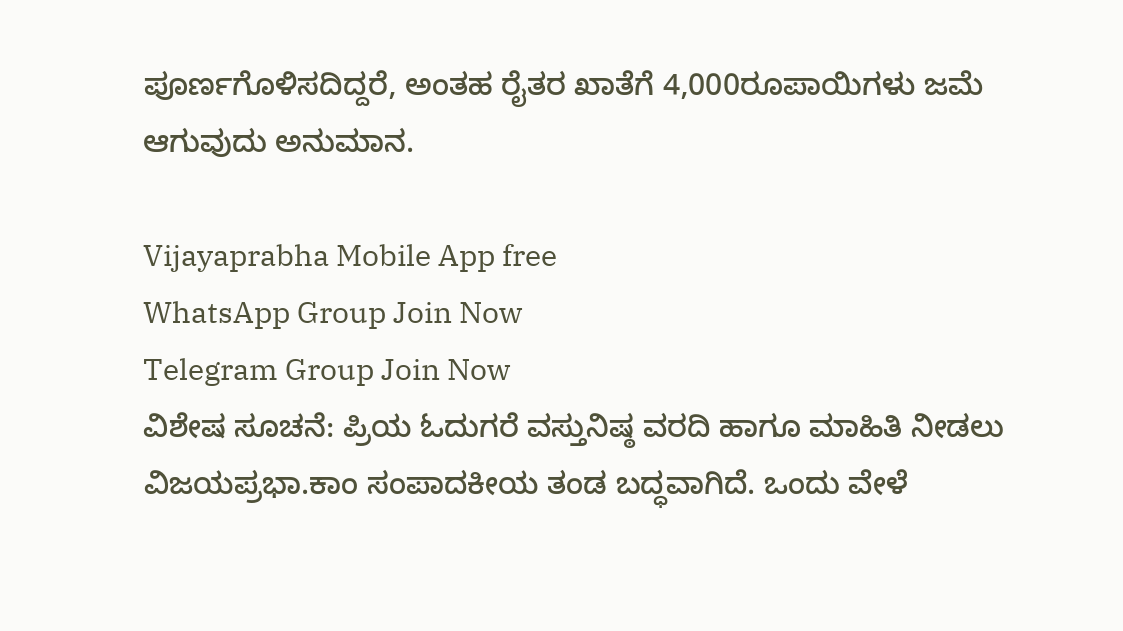ಪೂರ್ಣಗೊಳಿಸದಿದ್ದರೆ, ಅಂತಹ ರೈತರ ಖಾತೆಗೆ 4,000ರೂಪಾಯಿಗಳು ಜಮೆ ಆಗುವುದು ಅನುಮಾನ.

Vijayaprabha Mobile App free
WhatsApp Group Join Now
Telegram Group Join Now
ವಿಶೇಷ ಸೂಚನೆ: ಪ್ರಿಯ ಓದುಗರೆ ವಸ್ತುನಿಷ್ಠ ವರದಿ‌ ಹಾಗೂ ಮಾಹಿತಿ ನೀಡಲು ವಿಜಯಪ್ರಭಾ.ಕಾಂ ಸಂಪಾದಕೀಯ ತಂಡ ಬದ್ಧವಾಗಿದೆ. ಒಂದು ವೇಳೆ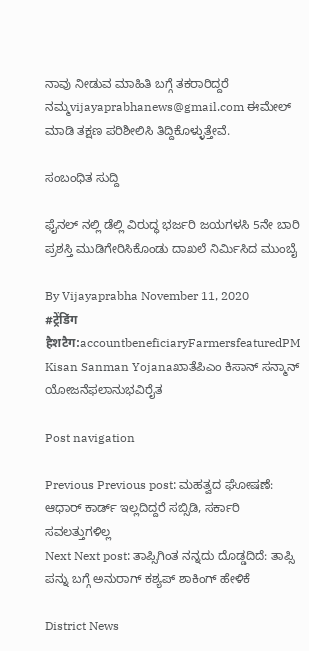ನಾವು ನೀಡುವ ಮಾಹಿತಿ ಬಗ್ಗೆ ತಕರಾರಿದ್ದರೆ ನಮ್ಮ‌vijayaprabhanews@gmail.com ಈಮೇಲ್ ಮಾಡಿ ತಕ್ಷಣ ಪರಿಶೀಲಿಸಿ ತಿದ್ದಿಕೊಳ್ಳುತ್ತೇವೆ.

ಸಂಬಂಧಿತ ಸುದ್ದಿ

ಫೈನಲ್ ನಲ್ಲಿ ಡೆಲ್ಲಿ ವಿರುದ್ಧ ಭರ್ಜರಿ ಜಯಗಳಸಿ 5ನೇ ಬಾರಿ ಪ್ರಶಸ್ತಿ ಮುಡಿಗೇರಿಸಿಕೊಂಡು ದಾಖಲೆ ನಿರ್ಮಿಸಿದ ಮುಂಬೈ

By Vijayaprabha November 11, 2020
#ट्रेंडिंग हैशटैग:accountbeneficiaryFarmersfeaturedPM Kisan Sanman Yojanaಖಾತೆಪಿಎಂ ಕಿಸಾನ್ ಸನ್ಮಾನ್ ಯೋಜನೆಫಲಾನುಭವಿರೈತ

Post navigation

Previous Previous post: ಮಹತ್ವದ ಘೋಷಣೆ: ಆಧಾರ್ ಕಾರ್ಡ್ ಇಲ್ಲದಿದ್ದರೆ ಸಬ್ಸಿಡಿ, ಸರ್ಕಾರಿ ಸವಲತ್ತುಗಳಿಲ್ಲ
Next Next post: ತಾಪ್ಸಿಗಿಂತ ನನ್ನದು ದೊಡ್ಡದಿದೆ: ತಾಪ್ಸಿ ಪನ್ನು ಬಗ್ಗೆ ಅನುರಾಗ್‌ ಕಶ್ಯಪ್‌ ಶಾಕಿಂಗ್ ಹೇಳಿಕೆ

District News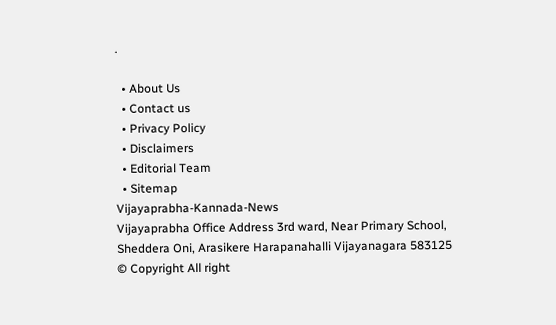.

  • About Us
  • Contact us
  • Privacy Policy
  • Disclaimers
  • Editorial Team
  • Sitemap
Vijayaprabha-Kannada-News
Vijayaprabha Office Address 3rd ward, Near Primary School, Sheddera Oni, Arasikere Harapanahalli Vijayanagara 583125
© Copyright All right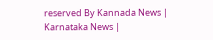reserved By Kannada News | Karnataka News |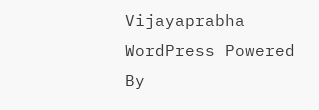Vijayaprabha WordPress Powered By